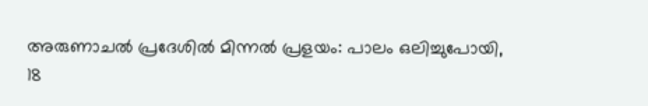അരുണാചൽ പ്രദേശിൽ മിന്നൽ പ്രളയം: പാലം ഒലിച്ചുപോയി, 18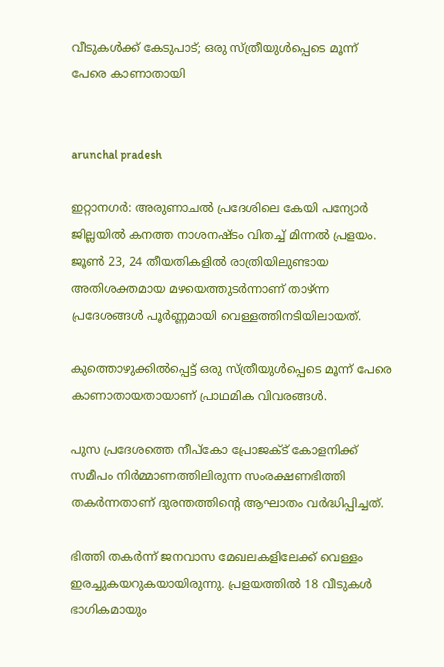വീടുകൾക്ക് കേടുപാട്; ഒരു സ്ത്രീയുൾപ്പെടെ മൂന്ന് പേരെ കാണാതായി


arunchal pradesh

ഇറ്റാനഗര്‍: അരുണാചല്‍ പ്രദേശിലെ കേയി പന്യോര്‍ ജില്ലയില്‍ കനത്ത നാശനഷ്ടം വിതച്ച് മിന്നല്‍ പ്രളയം. ജൂണ്‍ 23, 24 തീയതികളില്‍ രാത്രിയിലുണ്ടായ അതിശക്തമായ മഴയെത്തുടര്‍ന്നാണ് താഴ്ന്ന പ്രദേശങ്ങള്‍ പൂര്‍ണ്ണമായി വെള്ളത്തിനടിയിലായത്.

കുത്തൊഴുക്കില്‍പ്പെട്ട് ഒരു സ്ത്രീയുള്‍പ്പെടെ മൂന്ന് പേരെ കാണാതായതായാണ് പ്രാഥമിക വിവരങ്ങള്‍.

പുസ പ്രദേശത്തെ നീപ്‌കോ പ്രോജക്ട് കോളനിക്ക് സമീപം നിര്‍മ്മാണത്തിലിരുന്ന സംരക്ഷണഭിത്തി തകര്‍ന്നതാണ് ദുരന്തത്തിന്റെ ആഘാതം വര്‍ദ്ധിപ്പിച്ചത്.

ഭിത്തി തകര്‍ന്ന് ജനവാസ മേഖലകളിലേക്ക് വെള്ളം ഇരച്ചുകയറുകയായിരുന്നു. പ്രളയത്തില്‍ 18 വീടുകള്‍ ഭാഗികമായും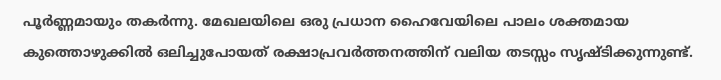പൂര്‍ണ്ണമായും തകര്‍ന്നു. മേഖലയിലെ ഒരു പ്രധാന ഹൈവേയിലെ പാലം ശക്തമായ കുത്തൊഴുക്കില്‍ ഒലിച്ചുപോയത് രക്ഷാപ്രവര്‍ത്തനത്തിന് വലിയ തടസ്സം സൃഷ്ടിക്കുന്നുണ്ട്.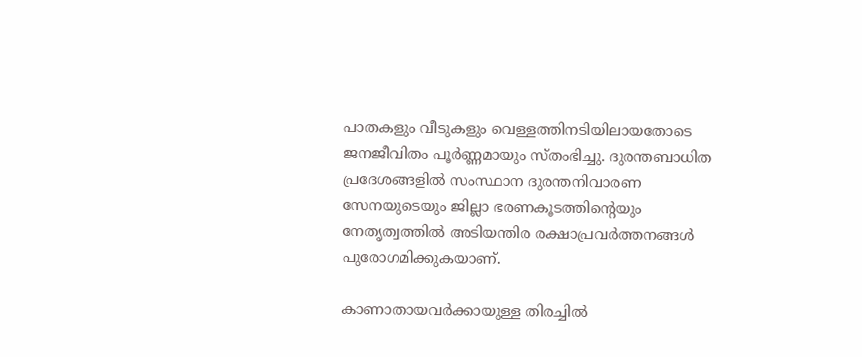പാതകളും വീടുകളും വെള്ളത്തിനടിയിലായതോടെ ജനജീവിതം പൂര്‍ണ്ണമായും സ്തംഭിച്ചു. ദുരന്തബാധിത പ്രദേശങ്ങളില്‍ സംസ്ഥാന ദുരന്തനിവാരണ സേനയുടെയും ജില്ലാ ഭരണകൂടത്തിന്റെയും നേതൃത്വത്തില്‍ അടിയന്തിര രക്ഷാപ്രവര്‍ത്തനങ്ങള്‍ പുരോഗമിക്കുകയാണ്.

കാണാതായവര്‍ക്കായുള്ള തിരച്ചില്‍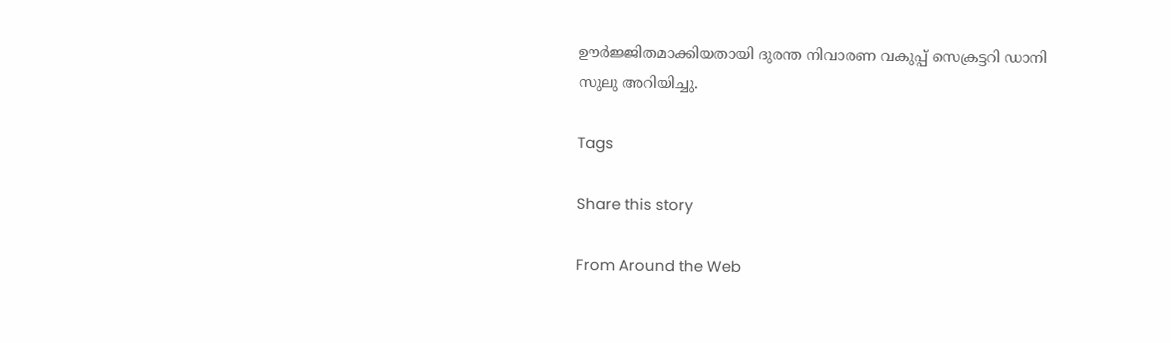ഊര്‍ജ്ജിതമാക്കിയതായി ദുരന്ത നിവാരണ വകുപ്പ് സെക്രട്ടറി ഡാനി സുലു അറിയിച്ചു.

Tags

Share this story

From Around the Web